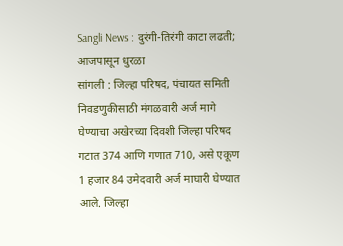Sangli News : दुरंगी-तिरंगी काटा लढती; आजपासून धुरळा
सांगली : जिल्हा परिषद, पंचायत समिती निवडणुकीसाठी मंगळवारी अर्ज मागे घेण्याचा अखेरच्या दिवशी जिल्हा परिषद गटात 374 आणि गणात 710, असे एकूण 1 हजार 84 उमेदवारी अर्ज माघारी घेण्यात आले. जिल्हा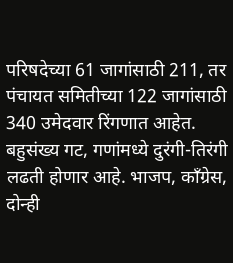परिषदेच्या 61 जागांसाठी 211, तर पंचायत समितीच्या 122 जागांसाठी 340 उमेदवार रिंगणात आहेत. बहुसंख्य गट, गणांमध्ये दुरंगी-तिरंगी लढती होणार आहे. भाजप, काँग्रेस, दोन्ही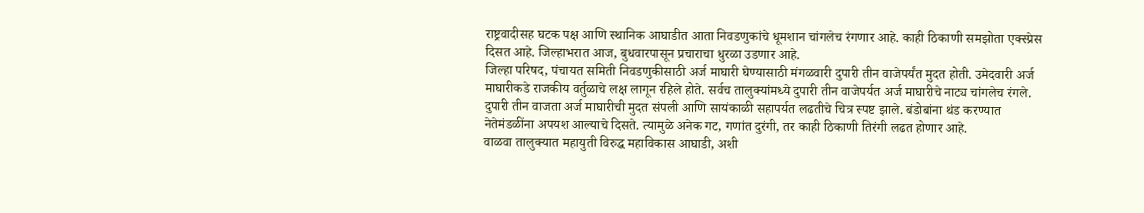राष्ट्रवादीसह घटक पक्ष आणि स्थानिक आघाडीत आता निवडणुकांचे धूमशान चांगलेच रंगणार आहे. काही ठिकाणी समझोता एक्स्प्रेस दिसत आहे. जिल्हाभरात आज, बुधवारपासून प्रचाराचा धुरळा उडणार आहे.
जिल्हा परिषद, पंचायत समिती निवडणुकीसाठी अर्ज माघारी घेण्यासाठी मंगळवारी दुपारी तीन वाजेपर्यंत मुदत होती. उमेदवारी अर्ज माघारीकडे राजकीय वर्तुळाचे लक्ष लागून रहिले होते. सर्वच तालुक्यांमध्ये दुपारी तीन वाजेपर्यत अर्ज माघारीचे नाट्य चांगलेच रंगले. दुपारी तीन वाजता अर्ज माघारीची मुदत संपली आणि सायंकाळी सहापर्यत लढतीचे चित्र स्पष्ट झाले. बंडोबांना थंड करण्यात नेतेमंडळींना अपयश आल्याचे दिसते. त्यामुळे अनेक गट, गणांत दुरंगी, तर काही ठिकाणी तिरंगी लढत होणार आहे.
वाळवा तालुक्यात महायुती विरुद्ध महाविकास आघाडी, अशी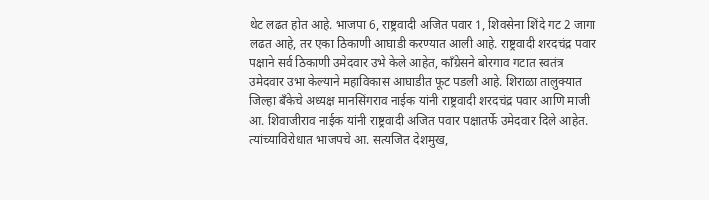थेट लढत होत आहे. भाजपा 6, राष्ट्रवादी अजित पवार 1, शिवसेना शिंदे गट 2 जागा लढत आहे, तर एका ठिकाणी आघाडी करण्यात आली आहे. राष्ट्रवादी शरदचंद्र पवार पक्षाने सर्व ठिकाणी उमेदवार उभे केले आहेत, काँग्रेसने बोरगाव गटात स्वतंत्र उमेदवार उभा केल्याने महाविकास आघाडीत फूट पडली आहे. शिराळा तालुक्यात जिल्हा बँकेचे अध्यक्ष मानसिंगराव नाईक यांनी राष्ट्रवादी शरदचंद्र पवार आणि माजी आ. शिवाजीराव नाईक यांनी राष्ट्रवादी अजित पवार पक्षातर्फे उमेदवार दिले आहेत. त्यांच्याविरोधात भाजपचे आ. सत्यजित देशमुख,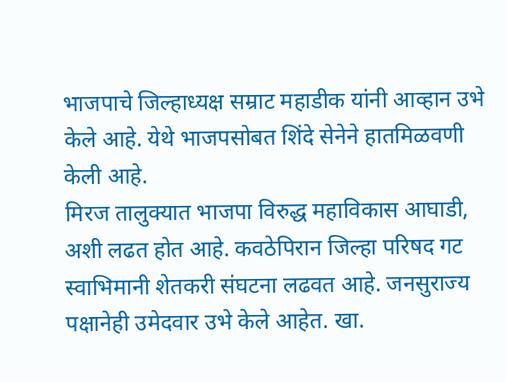भाजपाचे जिल्हाध्यक्ष सम्राट महाडीक यांनी आव्हान उभे केले आहे. येथे भाजपसोबत शिंदे सेनेने हातमिळवणी केली आहे.
मिरज तालुक्यात भाजपा विरुद्ध महाविकास आघाडी, अशी लढत होत आहे. कवठेपिरान जिल्हा परिषद गट स्वाभिमानी शेतकरी संघटना लढवत आहे. जनसुराज्य पक्षानेही उमेदवार उभे केले आहेत. खा.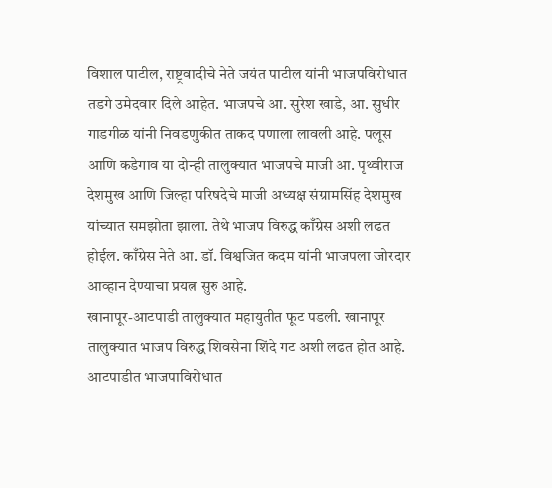विशाल पाटील, राष्ट्रवादीचे नेते जयंत पाटील यांनी भाजपविरोधात तडगे उमेदवार दिले आहेत. भाजपचे आ. सुरेश खाडे, आ. सुधीर गाडगीळ यांनी निवडणुकीत ताकद पणाला लावली आहे. पलूस आणि कडेगाव या दोन्ही तालुक्यात भाजपचे माजी आ. पृथ्वीराज देशमुख आणि जिल्हा परिषदेचे माजी अध्यक्ष संग्रामसिंह देशमुख यांच्यात समझोता झाला. तेथे भाजप विरुद्ध काँग्रेस अशी लढत होईल. काँग्रेस नेते आ. डॉ. विश्वजित कदम यांनी भाजपला जोरदार आव्हान देण्याचा प्रयत्न सुरु आहे.
खानापूर-आटपाडी तालुक्यात महायुतीत फूट पडली. खानापूर तालुक्यात भाजप विरुद्ध शिवसेना शिंदे गट अशी लढत होत आहे. आटपाडीत भाजपाविरोधात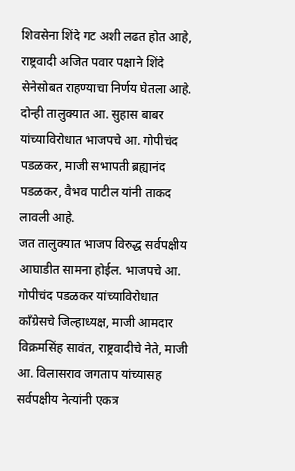शिवसेना शिंदे गट अशी लढत होत आहे, राष्ट्रवादी अजित पवार पक्षाने शिंदे सेनेसोबत राहण्याचा निर्णय घेतला आहे. दोन्ही तालुक्यात आ. सुहास बाबर यांच्याविरोधात भाजपचे आ. गोपीचंद पडळकर, माजी सभापती ब्रह्यानंद पडळकर, वैभव पाटील यांनी ताकद लावली आहे.
जत तालुक्यात भाजप विरुद्ध सर्वपक्षीय आघाडीत सामना होईल. भाजपचे आ. गोपीचंद पडळकर यांच्याविरोधात काँग्रेसचे जिल्हाध्यक्ष, माजी आमदार विक्रमसिंह सावंत, राष्ट्रवादीचे नेते, माजी आ. विलासराव जगताप यांच्यासह सर्वपक्षीय नेत्यांनी एकत्र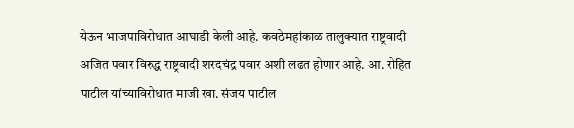येऊन भाजपाविरोधात आघाडी केली आहे. कवठेमहांकाळ तालुक्यात राष्ट्रवादी अजित पवार विरुद्ध राष्ट्रवादी शरदचंद्र पवार अशी लढत होणार आहे. आ. रोहित पाटील यांच्याविरोधात माजी खा. संजय पाटील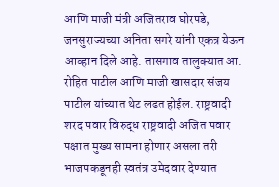आणि माजी मंत्री अजितराव घोरपडे, जनसुराज्यच्या अनिता सगरे यांनी एकत्र येऊन आव्हान दिले आहे. तासगाव तालुक्यात आ. रोहित पाटील आणि माजी खासदार संजय पाटील यांच्यात थेट लढत होईल. राष्ट्रवादी शरद पवार विरुद्ध राष्ट्रवादी अजित पवार पक्षात मुख्य सामना होणार असला तरी भाजपकडूनही स्वतंत्र उमेदवार देण्यात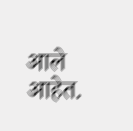आले आहेत.